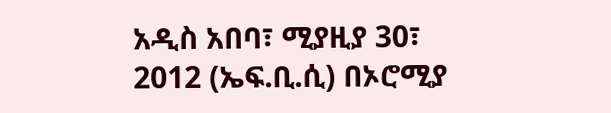አዲስ አበባ፣ ሚያዚያ 30፣ 2012 (ኤፍ.ቢ.ሲ) በኦሮሚያ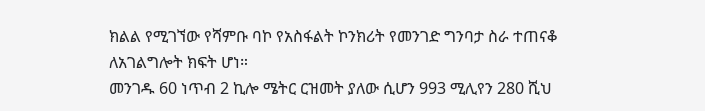ክልል የሚገኘው የሻምቡ ባኮ የአስፋልት ኮንክሪት የመንገድ ግንባታ ስራ ተጠናቆ ለአገልግሎት ክፍት ሆነ።
መንገዱ 60 ነጥብ 2 ኪሎ ሜትር ርዝመት ያለው ሲሆን 993 ሚሊየን 280 ሺህ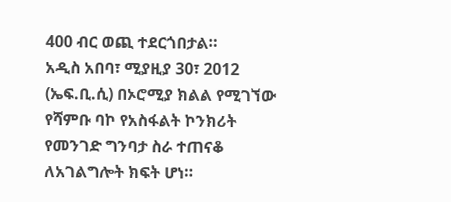400 ብር ወጪ ተደርጎበታል።
አዲስ አበባ፣ ሚያዚያ 30፣ 2012 (ኤፍ.ቢ.ሲ) በኦሮሚያ ክልል የሚገኘው የሻምቡ ባኮ የአስፋልት ኮንክሪት የመንገድ ግንባታ ስራ ተጠናቆ ለአገልግሎት ክፍት ሆነ።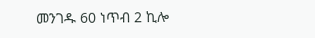መንገዱ 60 ነጥብ 2 ኪሎ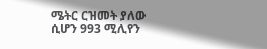ሜትር ርዝመት ያለው ሲሆን 993 ሚሊየን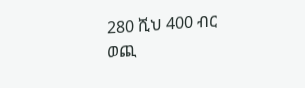280 ሺህ 400 ብር ወጪ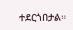ተደርጎበታል።